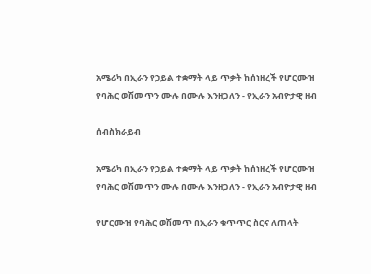አሜሪካ በኢራን የኃይል ተቋማት ላይ ጥቃት ከሰነዘረች የሆርሙዝ የባሕር ወሽመጥን ሙሉ በሙሉ እንዘጋለን - የኢራን አብዮታዊ ዘብ

ሰብስክራይብ

አሜሪካ በኢራን የኃይል ተቋማት ላይ ጥቃት ከሰነዘረች የሆርሙዝ የባሕር ወሽመጥን ሙሉ በሙሉ እንዘጋለን - የኢራን አብዮታዊ ዘብ

የሆርሙዝ የባሕር ወሽመጥ በኢራን ቁጥጥር ስርና ለጠላት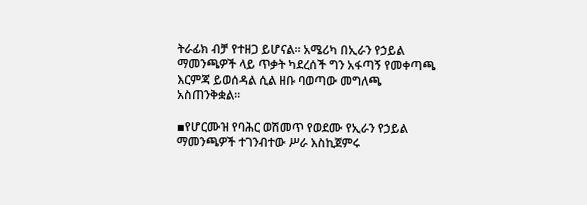ትራፊክ ብቻ የተዘጋ ይሆናል። አሜሪካ በኢራን የኃይል ማመንጫዎች ላይ ጥቃት ካደረሰች ግን አፋጣኝ የመቀጣጫ እርምጃ ይወሰዳል ሲል ዘቡ ባወጣው መግለጫ አስጠንቅቋል።

▪የሆርሙዝ የባሕር ወሽመጥ የወደሙ የኢራን የኃይል ማመንጫዎች ተገንብተው ሥራ እስኪጀምሩ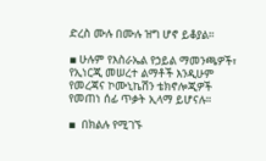ድረስ ሙሉ በሙሉ ዝግ ሆኖ ይቆያል።

▪ ሁሉም የእስራኤል የኃይል ማመንጫዎች፣ የኢነርጂ መሠረተ ልማቶች እንዲሁም የመረጃና ኮሙኒኬሽን ቴክኖሎጂዎች የመጠነ ሰፊ ጥቃት ኢላማ ይሆናሉ።

▪  በክልሉ የሚገኙ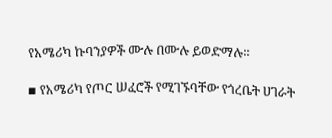የአሜሪካ ኩባንያዎች ሙሉ በሙሉ ይወድማሉ።

▪ የአሜሪካ የጦር ሠፈሮች የሚገኙባቸው የጎረቤት ሀገራት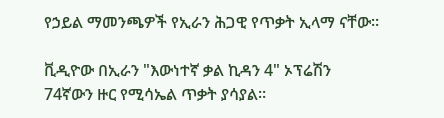የኃይል ማመንጫዎች የኢራን ሕጋዊ የጥቃት ኢላማ ናቸው።

ቪዲዮው በኢራን "እውነተኛ ቃል ኪዳን 4" ኦፕሬሽን 74ኛውን ዙር የሚሳኤል ጥቃት ያሳያል።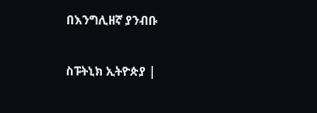በእንግሊዘኛ ያንብቡ

ስፑትኒክ ኢትዮጵያ |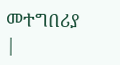መተግበሪያ |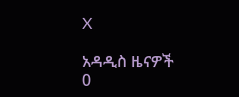X

አዳዲስ ዜናዎች
0